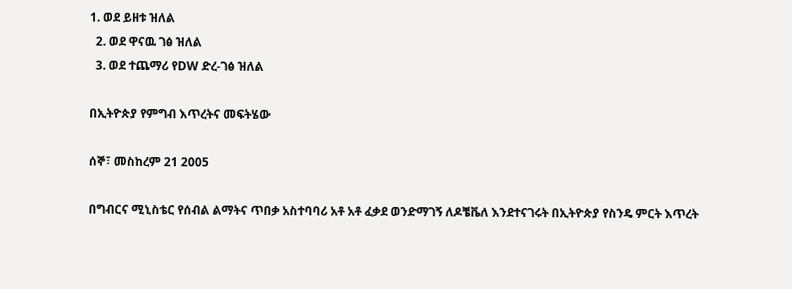1. ወደ ይዘቱ ዝለል
  2. ወደ ዋናዉ ገፅ ዝለል
  3. ወደ ተጨማሪ የDW ድረ-ገፅ ዝለል

በኢትዮጵያ የምግብ እጥረትና መፍትሄው

ሰኞ፣ መስከረም 21 2005

በግብርና ሚኒስቴር የሰብል ልማትና ጥበቃ አስተባባሪ አቶ አቶ ፈቃደ ወንድማገኝ ለዶቼቬለ እንደተናገሩት በኢትዮጵያ የስንዴ ምርት እጥረት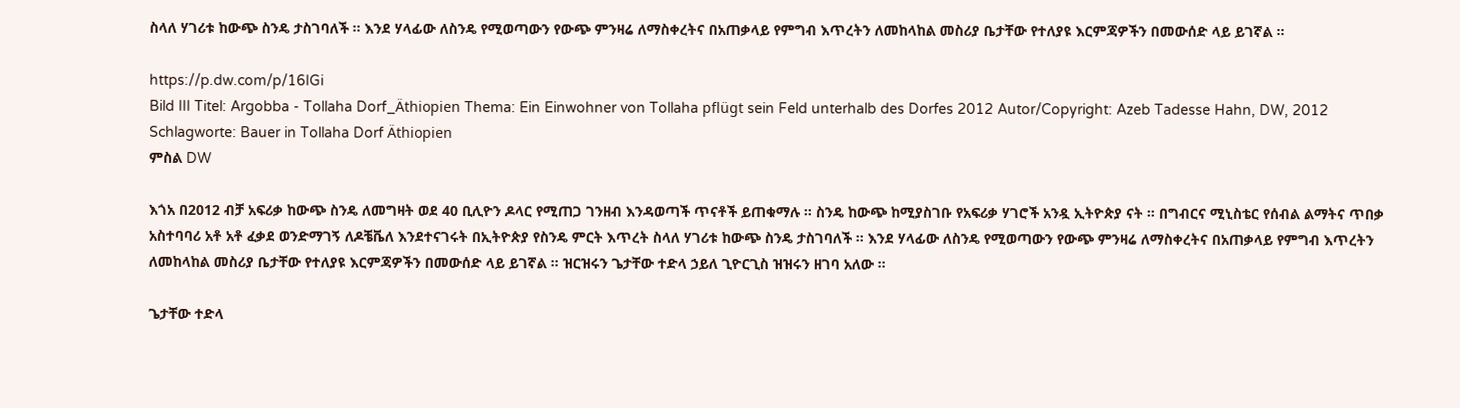ስላለ ሃገሪቱ ከውጭ ስንዴ ታስገባለች ። እንደ ሃላፊው ለስንዴ የሚወጣውን የውጭ ምንዛሬ ለማስቀረትና በአጠቃላይ የምግብ እጥረትን ለመከላከል መስሪያ ቤታቸው የተለያዩ እርምጃዎችን በመውሰድ ላይ ይገኛል ።

https://p.dw.com/p/16IGi
Bild III Titel: Argobba - Tollaha Dorf_Äthiopien Thema: Ein Einwohner von Tollaha pflügt sein Feld unterhalb des Dorfes 2012 Autor/Copyright: Azeb Tadesse Hahn, DW, 2012 Schlagworte: Bauer in Tollaha Dorf Äthiopien
ምስል DW

እጎአ በ2012 ብቻ አፍሪቃ ከውጭ ስንዴ ለመግዛት ወደ 40 ቢሊዮን ዶላር የሚጠጋ ገንዘብ እንዳወጣች ጥናቶች ይጠቁማሉ ። ስንዴ ከውጭ ከሚያስገቡ የአፍሪቃ ሃገሮች አንዷ ኢትዮጵያ ናት ። በግብርና ሚኒስቴር የሰብል ልማትና ጥበቃ አስተባባሪ አቶ አቶ ፈቃደ ወንድማገኝ ለዶቼቬለ እንደተናገሩት በኢትዮጵያ የስንዴ ምርት እጥረት ስላለ ሃገሪቱ ከውጭ ስንዴ ታስገባለች ። እንደ ሃላፊው ለስንዴ የሚወጣውን የውጭ ምንዛሬ ለማስቀረትና በአጠቃላይ የምግብ እጥረትን ለመከላከል መስሪያ ቤታቸው የተለያዩ እርምጃዎችን በመውሰድ ላይ ይገኛል ። ዝርዝሩን ጌታቸው ተድላ ኃይለ ጊዮርጊስ ዝዝሩን ዘገባ አለው ።

ጌታቸው ተድላ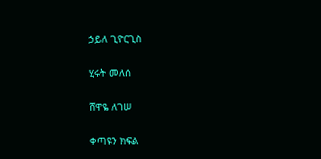ኃይለ ጊዮርጊስ

ሂሩት መለሰ

ሸዋዬ ለገሠ

ቀጣዩን ክፍል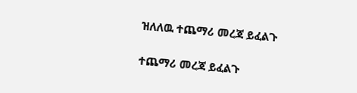ዝለለዉ ተጨማሪ መረጃ ይፈልጉ

ተጨማሪ መረጃ ይፈልጉ